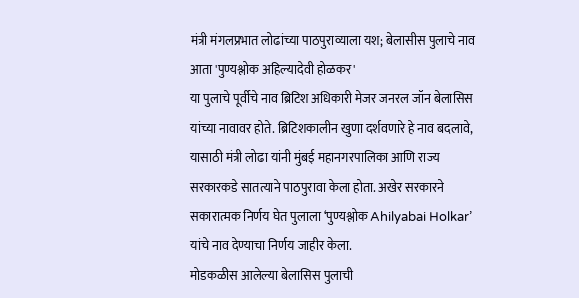मंत्री मंगलप्रभात लोढांच्या पाठपुराव्याला यश; बेलासीस पुलाचे नाव आता 'पुण्यश्लोक अहिल्यादेवी होळकर'
या पुलाचे पूर्वीचे नाव ब्रिटिश अधिकारी मेजर जनरल जॉन बेलासिस यांच्या नावावर होते. ब्रिटिशकालीन खुणा दर्शवणारे हे नाव बदलावे, यासाठी मंत्री लोढा यांनी मुंबई महानगरपालिका आणि राज्य सरकारकडे सातत्याने पाठपुरावा केला होता. अखेर सरकारने सकारात्मक निर्णय घेत पुलाला ‘पुण्यश्लोक Ahilyabai Holkar’ यांचे नाव देण्याचा निर्णय जाहीर केला.
मोडकळीस आलेल्या बेलासिस पुलाची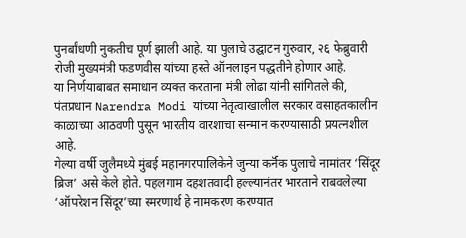पुनर्बांधणी नुकतीच पूर्ण झाली आहे. या पुलाचे उद्घाटन गुरुवार, २६ फेब्रुवारी रोजी मुख्यमंत्री फडणवीस यांच्या हस्ते ऑनलाइन पद्धतीने होणार आहे.
या निर्णयाबाबत समाधान व्यक्त करताना मंत्री लोढा यांनी सांगितले की, पंतप्रधान Narendra Modi यांच्या नेतृत्वाखालील सरकार वसाहतकालीन काळाच्या आठवणी पुसून भारतीय वारशाचा सन्मान करण्यासाठी प्रयत्नशील आहे.
गेल्या वर्षी जुलैमध्ये मुंबई महानगरपालिकेने जुन्या कर्नॅक पुलाचे नामांतर ‘सिंदूर ब्रिज’ असे केले होते. पहलगाम दहशतवादी हल्ल्यानंतर भारताने राबवलेल्या ‘ऑपरेशन सिंदूर’च्या स्मरणार्थ हे नामकरण करण्यात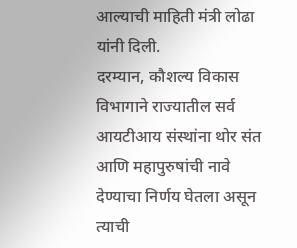आल्याची माहिती मंत्री लोढा यांनी दिली.
दरम्यान, कौशल्य विकास विभागाने राज्यातील सर्व आयटीआय संस्थांना थोर संत आणि महापुरुषांची नावे देण्याचा निर्णय घेतला असून त्याची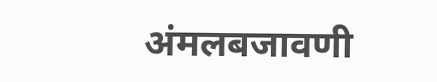अंमलबजावणी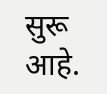सुरू आहे.